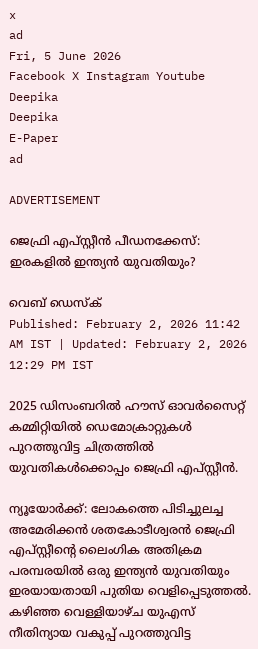x
ad
Fri, 5 June 2026
Facebook X Instagram Youtube
Deepika
Deepika
E-Paper
ad

ADVERTISEMENT

ജെഫ്രി എപ്സ്റ്റീൻ പീഡനക്കേസ്: ഇരകളിൽ ഇന്ത്യൻ യുവതിയും?

വെബ് ഡെസ്ക്
Published: February 2, 2026 11:42 AM IST | Updated: February 2, 2026 12:29 PM IST

2025 ഡിസംബറിൽ ഹൗസ് ഓവർസൈറ്റ് കമ്മിറ്റിയിൽ ഡെമോക്രാറ്റുകൾ പുറത്തുവിട്ട ചിത്രത്തിൽ യുവതികൾക്കൊപ്പം ജെഫ്രി എപ്‌സ്റ്റീൻ.

ന്യൂയോർക്ക്: ലോകത്തെ പിടിച്ചുലച്ച അമേരിക്കൻ ശതകോടീശ്വരൻ ജെഫ്രി എപ്സ്റ്റീന്‍റെ ലൈംഗിക അതിക്രമ പരമ്പരയിൽ ഒരു ഇന്ത്യൻ യുവതിയും ഇരയായതായി പുതിയ വെളിപ്പെടുത്തൽ. കഴിഞ്ഞ വെള്ളിയാഴ്ച യുഎസ് നീതിന്യായ വകുപ്പ് പുറത്തുവിട്ട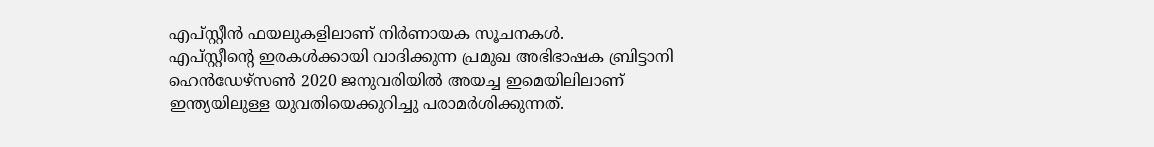എപ്സ്റ്റീൻ ഫയലുകളിലാണ് നിർണായക സൂചനകൾ.
എപ്സ്റ്റീന്‍റെ ഇരകൾക്കായി വാദിക്കുന്ന പ്രമുഖ അഭിഭാഷക ബ്രിട്ടാനി ഹെൻഡേഴ്സൺ 2020 ജനുവരിയിൽ അയച്ച ഇമെയിലിലാണ് ഇന്ത്യയിലുള്ള യുവതിയെക്കുറിച്ചു പരാമർശിക്കുന്നത്.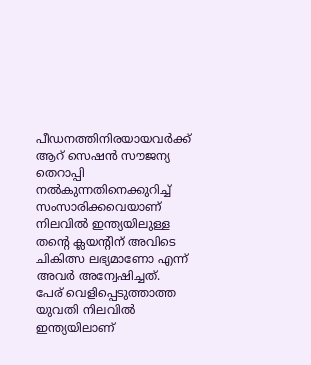പീഡനത്തിനിരയായവർക്ക് ആറ് സെഷൻ സൗജന്യ തെറാപ്പി നൽകുന്നതിനെക്കുറിച്ച് സംസാരിക്കവെയാണ് നിലവിൽ ഇന്ത്യയിലുള്ള തന്‍റെ ക്ലയന്‍റിന് അവിടെ ചികിത്സ ലഭ്യമാണോ എന്ന് അവർ അന്വേഷിച്ചത്.
പേര് വെളിപ്പെടുത്താത്ത യുവതി നിലവിൽ ഇന്ത്യയിലാണ്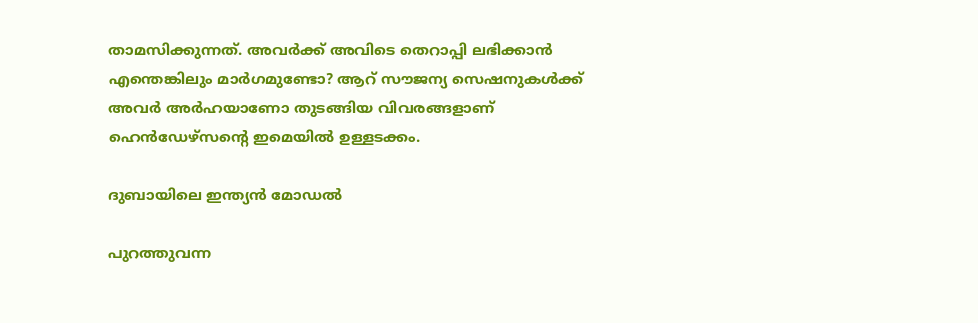താമസിക്കുന്നത്. അവർക്ക് അവിടെ തെറാപ്പി ലഭിക്കാൻ എന്തെങ്കിലും മാർഗമുണ്ടോ? ആറ് സൗജന്യ സെഷനുകൾക്ക് അവർ അർഹയാണോ തുടങ്ങിയ വിവരങ്ങളാണ് ഹെൻഡേഴ്സന്‍റെ ഇമെയിൽ ഉള്ളടക്കം.

ദുബായിലെ ഇന്ത്യൻ മോഡൽ

പുറത്തുവന്ന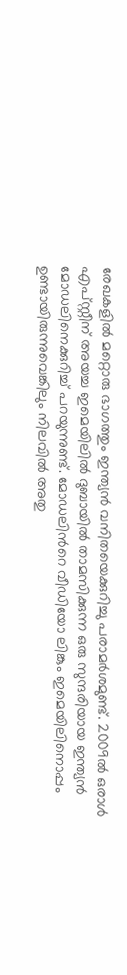രേഖകളിൽ മറ്റൊരു ഭാഗത്തും ഇന്ത്യൻ വനിതയെക്കുറിച്ചു പരാമർശമുണ്ട്. 2009ൽ ഒരാൾ എപ്സ്റ്റീന് അയച്ച ഇമെയിലിൽ ദുബായിൽ താമസിക്കുന്ന ഒരു സുന്ദരിയായ ഇന്ത്യൻ മോഡലിനെക്കുറിച്ച് പറയുന്നുണ്ട്. മോഡലിന്‍റെ വീഡിയോ ലിങ്കും ഇമെയിലിനൊപ്പം ഉണ്ടായിരുന്നുവെങ്കിലും നിലവിൽ അതു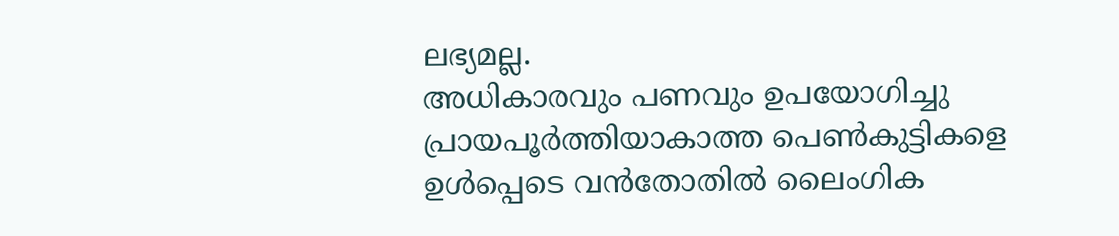ലഭ്യമല്ല.
അധികാരവും പണവും ഉപയോഗിച്ചു പ്രായപൂർത്തിയാകാത്ത പെൺകുട്ടികളെ ഉൾപ്പെടെ വൻതോതിൽ ലൈംഗിക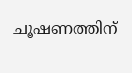ചൂഷണത്തിന്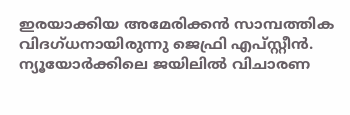ഇരയാക്കിയ അമേരിക്കൻ സാമ്പത്തിക വിദഗ്ധനായിരുന്നു ജെഫ്രി എപ്സ്റ്റീൻ. ന്യൂയോർക്കിലെ ജയിലിൽ വിചാരണ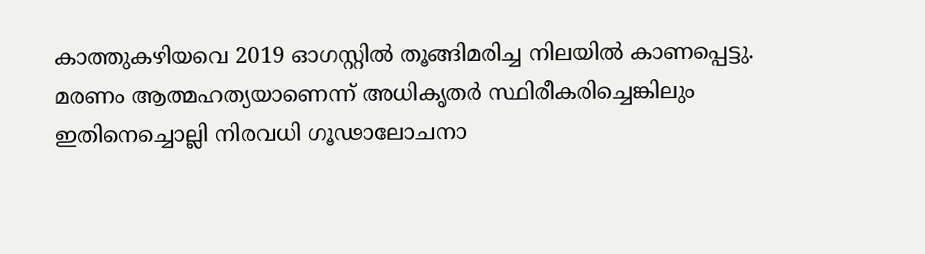കാത്തുകഴിയവെ 2019 ഓഗസ്റ്റിൽ തൂങ്ങിമരിച്ച നിലയിൽ കാണപ്പെട്ടു. മരണം ആത്മഹത്യയാണെന്ന് അധികൃതർ സ്ഥിരീകരിച്ചെങ്കിലും ഇതിനെച്ചൊല്ലി നിരവധി ഗൂഢാലോചനാ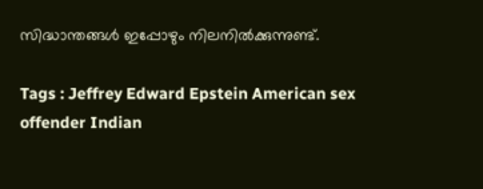സിദ്ധാന്തങ്ങൾ ഇപ്പോഴും നിലനിൽക്കുന്നുണ്ട്.

Tags : Jeffrey Edward Epstein American sex offender Indian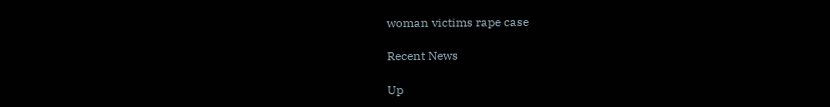woman victims rape case

Recent News

Up